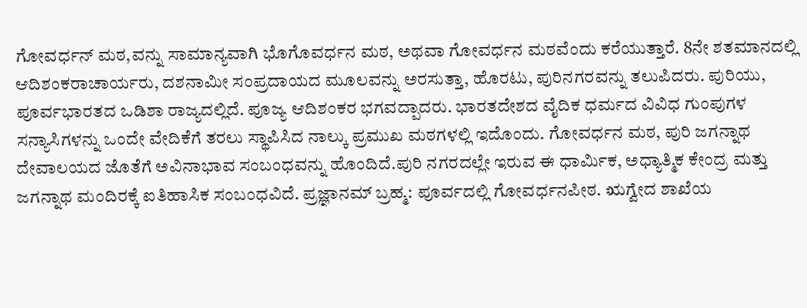ಗೋವರ್ಧನ್ ಮಠ,ವನ್ನು ಸಾಮಾನ್ಯವಾಗಿ ಭೊಗೊವರ್ಧನ ಮಠ, ಅಥವಾ ಗೋವರ್ಧನ ಮಠವೆಂದು ಕರೆಯುತ್ತಾರೆ. 8ನೇ ಶತಮಾನದಲ್ಲಿ ಆದಿಶಂಕರಾಚಾರ್ಯರು, ದಶನಾಮೀ ಸಂಪ್ರದಾಯದ ಮೂಲವನ್ನು ಅರಸುತ್ತಾ, ಹೊರಟು, ಪುರಿನಗರವನ್ನು ತಲುಪಿದರು. ಪುರಿಯು, ಪೂರ್ವಭಾರತದ ಒಡಿಶಾ ರಾಜ್ಯದಲ್ಲಿದೆ. ಪೂಜ್ಯ ಆದಿಶಂಕರ ಭಗವದ್ಪಾದರು. ಭಾರತದೇಶದ ವೈದಿಕ ಧರ್ಮದ ವಿವಿಧ ಗುಂಪುಗಳ ಸನ್ಯಾಸಿಗಳನ್ನು ಒಂದೇ ವೇದಿಕೆಗೆ ತರಲು ಸ್ಥಾಪಿಸಿದ ನಾಲ್ಕು ಪ್ರಮುಖ ಮಠಗಳಲ್ಲಿ ಇದೊಂದು. ಗೋವರ್ಧನ ಮಠ, ಪುರಿ ಜಗನ್ನಾಥ ದೇವಾಲಯದ ಜೊತೆಗೆ ಅವಿನಾಭಾವ ಸಂಬಂಧವನ್ನು ಹೊಂದಿದೆ.ಪುರಿ ನಗರದಲ್ಲೇ ಇರುವ ಈ ಧಾರ್ಮಿಕ, ಅಧ್ಯಾತ್ಮಿಕ ಕೇಂದ್ರ ಮತ್ತು ಜಗನ್ನಾಥ ಮಂದಿರಕ್ಕೆ ಐತಿಹಾಸಿಕ ಸಂಬಂಧವಿದೆ. ಪ್ರಜ್ಞಾನಮ್ ಬ್ರಹ್ಮ: ಪೂರ್ವದಲ್ಲಿ ಗೋವರ್ಧನಪೀಠ. ಋಗ್ವೇದ ಶಾಖೆಯ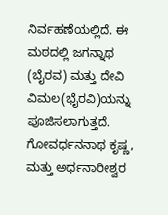ನಿರ್ವಹಣೆಯಲ್ಲಿದೆ. ಈ ಮಠದಲ್ಲಿ ಜಗನ್ನಾಥ (ಬೈರವ) ಮತ್ತು ದೇವಿ ವಿಮಲ(ಭೈರವಿ)ಯನ್ನು ಪೂಜಿಸಲಾಗುತ್ತದೆ. ಗೋವರ್ಧನನಾಥ ಕೃಷ್ಣ, ಮತ್ತು ಅರ್ಧನಾರೀಶ್ವರ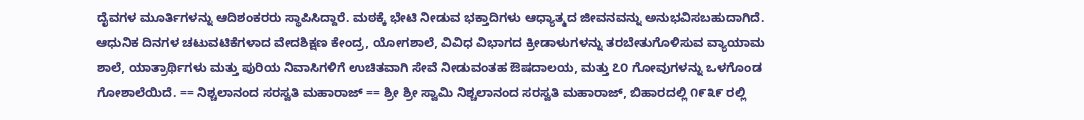ದೈವಗಳ ಮೂರ್ತಿಗಳನ್ನು ಆದಿಶಂಕರರು ಸ್ಥಾಪಿಸಿದ್ದಾರೆ. ಮಠಕ್ಕೆ ಭೇಟಿ ನೀಡುವ ಭಕ್ತಾದಿಗಳು ಆಧ್ಯಾತ್ಮದ ಜೀವನವನ್ನು ಅನುಭವಿಸಬಹುದಾಗಿದೆ. ಆಧುನಿಕ ದಿನಗಳ ಚಟುವಟಿಕೆಗಳಾದ ವೇದಶಿಕ್ಷಣ ಕೇಂದ್ರ, ಯೋಗಶಾಲೆ, ವಿವಿಧ ವಿಭಾಗದ ಕ್ರೀಡಾಳುಗಳನ್ನು ತರಬೇತುಗೊಳಿಸುವ ವ್ಯಾಯಾಮ ಶಾಲೆ, ಯಾತ್ರಾರ್ಥಿಗಳು ಮತ್ತು ಪುರಿಯ ನಿವಾಸಿಗಳಿಗೆ ಉಚಿತವಾಗಿ ಸೇವೆ ನೀಡುವಂತಹ ಔಷದಾಲಯ, ಮತ್ತು ೭೦ ಗೋವುಗಳನ್ನು ಒಳಗೊಂಡ ಗೋಶಾಲೆಯಿದೆ. == ನಿಶ್ಚಲಾನಂದ ಸರಸ್ವತಿ ಮಹಾರಾಜ್ == ಶ್ರೀ ಶ್ರೀ ಸ್ವಾಮಿ ನಿಶ್ಚಲಾನಂದ ಸರಸ್ವತಿ ಮಹಾರಾಜ್, ಬಿಹಾರದಲ್ಲಿ ೧೯೩೯ ರಲ್ಲಿ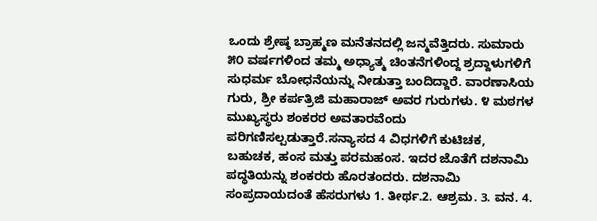ಒಂದು ಶ್ರೇಷ್ಠ ಬ್ರಾಹ್ಮಣ ಮನೆತನದಲ್ಲಿ ಜನ್ಮವೆತ್ತಿದರು. ಸುಮಾರು ೫೦ ವರ್ಷಗಳಿಂದ ತಮ್ಮ ಅಧ್ಯಾತ್ಮ ಚಿಂತನೆಗಳಿಂದ್ದ ಶ್ರದ್ದಾಳುಗಳಿಗೆ ಸುಧರ್ಮ ಬೋಧನೆಯನ್ನು ನೀಡುತ್ತಾ ಬಂದಿದ್ದಾರೆ. ವಾರಣಾಸಿಯ ಗುರು, ಶ್ರೀ ಕರ್ಪತ್ರಿಜಿ ಮಹಾರಾಜ್ ಅವರ ಗುರುಗಳು. ೪ ಮಠಗಳ ಮುಖ್ಯಸ್ಥರು ಶಂಕರರ ಅವತಾರವೆಂದು ಪರಿಗಣಿಸಲ್ಪಡುತ್ತಾರೆ.ಸನ್ಯಾಸದ 4 ವಿಧಗಳಿಗೆ ಕುಟಿಚಕ, ಬಹುಚಕ, ಹಂಸ ಮತ್ತು ಪರಮಹಂಸ. ಇದರ ಜೊತೆಗೆ ದಶನಾಮಿ ಪದ್ಧತಿಯನ್ನು ಶಂಕರರು ಹೊರತಂದರು. ದಶನಾಮಿ ಸಂಪ್ರದಾಯದಂತೆ ಹೆಸರುಗಳು 1. ತೀರ್ಥ.2. ಆಶ್ರಮ. 3. ವನ. 4.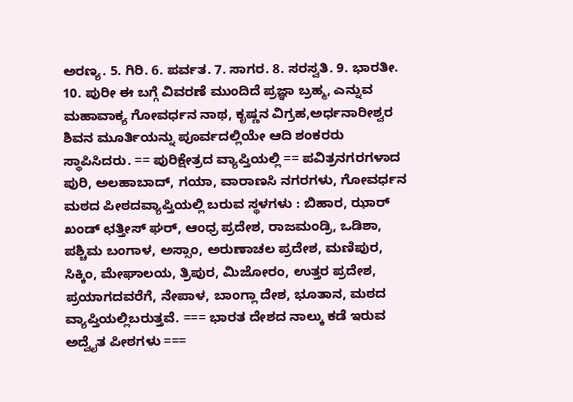ಅರಣ್ಯ. 5. ಗಿರಿ. 6. ಪರ್ವತ. 7. ಸಾಗರ. 8. ಸರಸ್ವತಿ. 9. ಭಾರತೀ. 10. ಪುರೀ ಈ ಬಗ್ಗೆ ವಿವರಣೆ ಮುಂದಿದೆ ಪ್ರಜ್ಞಾ ಬ್ರಹ್ಮ, ಎನ್ನುವ ಮಹಾವಾಕ್ಯ ಗೋವರ್ಧನ ನಾಥ, ಕೃಷ್ಣನ ವಿಗ್ರಹ,ಅರ್ಧನಾರೀಶ್ವರ ಶಿವನ ಮೂರ್ತಿಯನ್ನು ಪೂರ್ವದಲ್ಲಿಯೇ ಆದಿ ಶಂಕರರು ಸ್ಥಾಪಿಸಿದರು. == ಪುರಿಕ್ಷೇತ್ರದ ವ್ಯಾಪ್ತಿಯಲ್ಲಿ == ಪವಿತ್ರನಗರಗಳಾದ ಪುರಿ, ಅಲಹಾಬಾದ್, ಗಯಾ, ವಾರಾಣಸಿ ನಗರಗಳು, ಗೋವರ್ಧನ ಮಠದ ಪೀಠದವ್ಯಾಪ್ತಿಯಲ್ಲಿ ಬರುವ ಸ್ಥಳಗಳು : ಬಿಹಾರ, ಝಾರ್ ಖಂಡ್ ಛತ್ತೀಸ್ ಘರ್, ಆಂಧ್ರ ಪ್ರದೇಶ, ರಾಜಮಂಡ್ರಿ, ಒಡಿಶಾ, ಪಶ್ಚಿಮ ಬಂಗಾಳ, ಅಸ್ಸಾಂ, ಅರುಣಾಚಲ ಪ್ರದೇಶ, ಮಣಿಪುರ, ಸಿಕ್ಕಿಂ, ಮೇಘಾಲಯ, ತ್ರಿಪುರ, ಮಿಜೋರಂ, ಉತ್ತರ ಪ್ರದೇಶ, ಪ್ರಯಾಗದವರೆಗೆ, ನೇಪಾಳ, ಬಾಂಗ್ಲಾ ದೇಶ, ಭೂತಾನ, ಮಠದ ವ್ಯಾಪ್ತಿಯಲ್ಲಿಬರುತ್ತವೆ. === ಭಾರತ ದೇಶದ ನಾಲ್ಕು ಕಡೆ ಇರುವ ಅದ್ವೈತ ಪೀಠಗಳು ===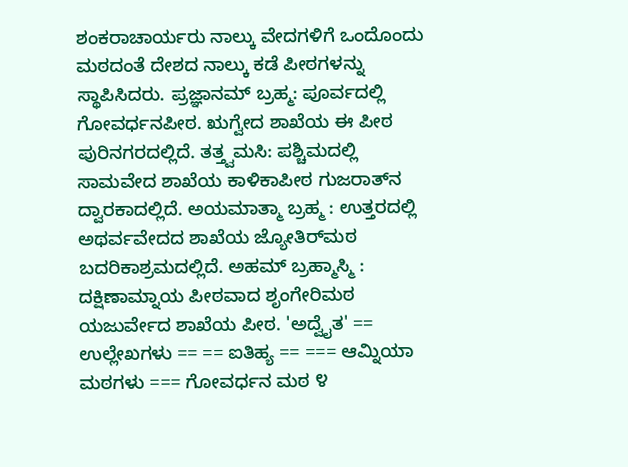ಶಂಕರಾಚಾರ್ಯರು ನಾಲ್ಕು ವೇದಗಳಿಗೆ ಒಂದೊಂದು ಮಠದಂತೆ ದೇಶದ ನಾಲ್ಕು ಕಡೆ ಪೀಠಗಳನ್ನು ಸ್ಥಾಪಿಸಿದರು. ಪ್ರಜ್ಞಾನಮ್ ಬ್ರಹ್ಮ: ಪೂರ್ವದಲ್ಲಿ ಗೋವರ್ಧನಪೀಠ. ಋಗ್ವೇದ ಶಾಖೆಯ ಈ ಪೀಠ ಪುರಿನಗರದಲ್ಲಿದೆ. ತತ್ತ್ವಮಸಿ: ಪಶ್ಚಿಮದಲ್ಲಿ ಸಾಮವೇದ ಶಾಖೆಯ ಕಾಳಿಕಾಪೀಠ ಗುಜರಾತ್‌ನ ದ್ವಾರಕಾದಲ್ಲಿದೆ. ಅಯಮಾತ್ಮಾ ಬ್ರಹ್ಮ : ಉತ್ತರದಲ್ಲಿ ಅಥರ್ವವೇದದ ಶಾಖೆಯ ಜ್ಯೋತಿರ್‌ಮಠ ಬದರಿಕಾಶ್ರಮದಲ್ಲಿದೆ. ಅಹಮ್ ಬ್ರಹ್ಮಾಸ್ಮಿ : ದಕ್ಷಿಣಾಮ್ನಾಯ ಪೀಠವಾದ ಶೃಂಗೇರಿಮಠ ಯಜುರ್ವೇದ ಶಾಖೆಯ ಪೀಠ. 'ಅದ್ವೈತ' == ಉಲ್ಲೇಖಗಳು == == ಐತಿಹ್ಯ == === ಆಮ್ನಿಯಾ ಮಠಗಳು === ಗೋವರ್ಧನ ಮಠ ೪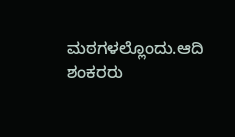ಮಠಗಳಲ್ಲೊಂದು.ಆದಿ ಶಂಕರರು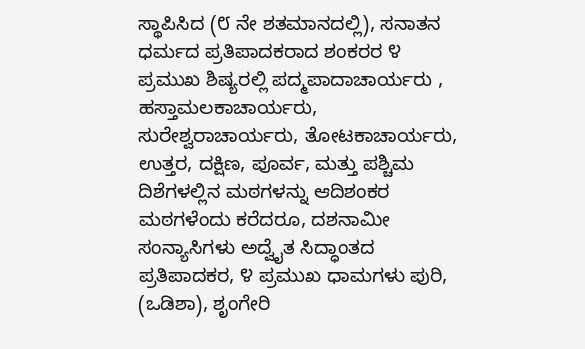ಸ್ಥಾಪಿಸಿದ (೮ ನೇ ಶತಮಾನದಲ್ಲಿ), ಸನಾತನ ಧರ್ಮದ ಪ್ರತಿಪಾದಕರಾದ ಶಂಕರರ ೪ ಪ್ರಮುಖ ಶಿಷ್ಯರಲ್ಲಿ ಪದ್ಮಪಾದಾಚಾರ್ಯರು , ಹಸ್ತಾಮಲಕಾಚಾರ್ಯರು, ಸುರೇಶ್ವರಾಚಾರ್ಯರು, ತೋಟಕಾಚಾರ್ಯರು, ಉತ್ತರ, ದಕ್ಷಿಣ, ಪೂರ್ವ, ಮತ್ತು ಪಶ್ಚಿಮ ದಿಶೆಗಳಲ್ಲಿನ ಮಠಗಳನ್ನು ಆದಿಶಂಕರ ಮಠಗಳೆಂದು ಕರೆದರೂ, ದಶನಾಮೀ ಸಂನ್ಯಾಸಿಗಳು ಅದ್ವೈತ ಸಿದ್ಧಾಂತದ ಪ್ರತಿಪಾದಕರ, ೪ ಪ್ರಮುಖ ಧಾಮಗಳು ಪುರಿ, (ಒಡಿಶಾ), ಶೃಂಗೇರಿ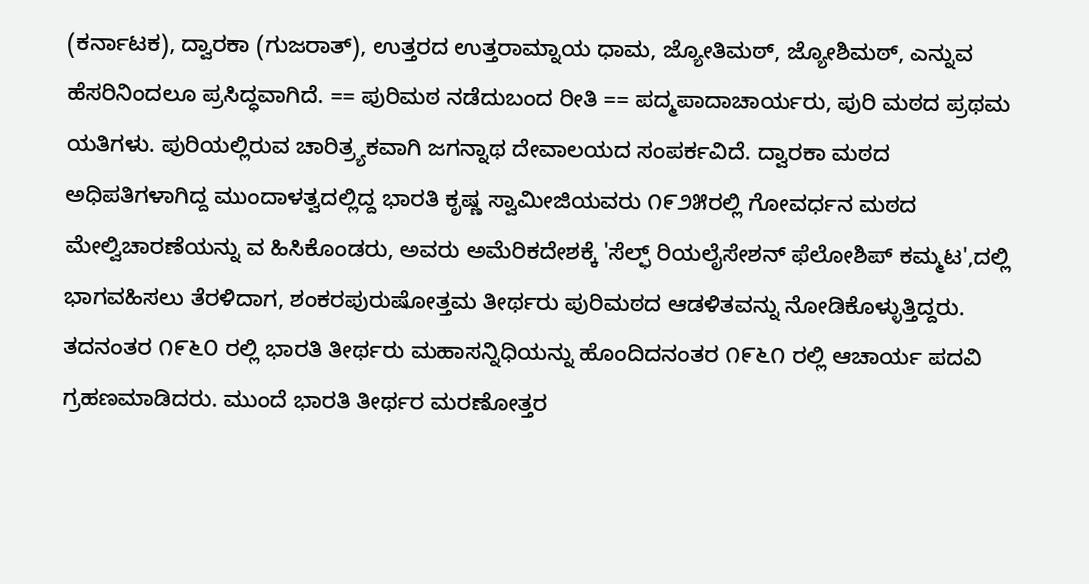(ಕರ್ನಾಟಕ), ದ್ವಾರಕಾ (ಗುಜರಾತ್), ಉತ್ತರದ ಉತ್ತರಾಮ್ನಾಯ ಧಾಮ, ಜ್ಯೋತಿಮಠ್, ಜ್ಯೋಶಿಮಠ್, ಎನ್ನುವ ಹೆಸರಿನಿಂದಲೂ ಪ್ರಸಿದ್ಧವಾಗಿದೆ. == ಪುರಿಮಠ ನಡೆದುಬಂದ ರೀತಿ == ಪದ್ಮಪಾದಾಚಾರ್ಯರು, ಪುರಿ ಮಠದ ಪ್ರಥಮ ಯತಿಗಳು. ಪುರಿಯಲ್ಲಿರುವ ಚಾರಿತ್ರ್ಯಕವಾಗಿ ಜಗನ್ನಾಥ ದೇವಾಲಯದ ಸಂಪರ್ಕವಿದೆ. ದ್ವಾರಕಾ ಮಠದ ಅಧಿಪತಿಗಳಾಗಿದ್ದ ಮುಂದಾಳತ್ವದಲ್ಲಿದ್ದ ಭಾರತಿ ಕೃಷ್ಣ ಸ್ವಾಮೀಜಿಯವರು ೧೯೨೫ರಲ್ಲಿ ಗೋವರ್ಧನ ಮಠದ ಮೇಲ್ವಿಚಾರಣೆಯನ್ನು ವ ಹಿಸಿಕೊಂಡರು, ಅವರು ಅಮೆರಿಕದೇಶಕ್ಕೆ 'ಸೆಲ್ಫ್ ರಿಯಲೈಸೇಶನ್ ಫೆಲೋಶಿಪ್ ಕಮ್ಮಟ',ದಲ್ಲಿ ಭಾಗವಹಿಸಲು ತೆರಳಿದಾಗ, ಶಂಕರಪುರುಷೋತ್ತಮ ತೀರ್ಥರು ಪುರಿಮಠದ ಆಡಳಿತವನ್ನು ನೋಡಿಕೊಳ್ಳುತ್ತಿದ್ದರು. ತದನಂತರ ೧೯೬೦ ರಲ್ಲಿ ಭಾರತಿ ತೀರ್ಥರು ಮಹಾಸನ್ನಿಧಿಯನ್ನು ಹೊಂದಿದನಂತರ ೧೯೬೧ ರಲ್ಲಿ ಆಚಾರ್ಯ ಪದವಿ ಗ್ರಹಣಮಾಡಿದರು. ಮುಂದೆ ಭಾರತಿ ತೀರ್ಥರ ಮರಣೋತ್ತರ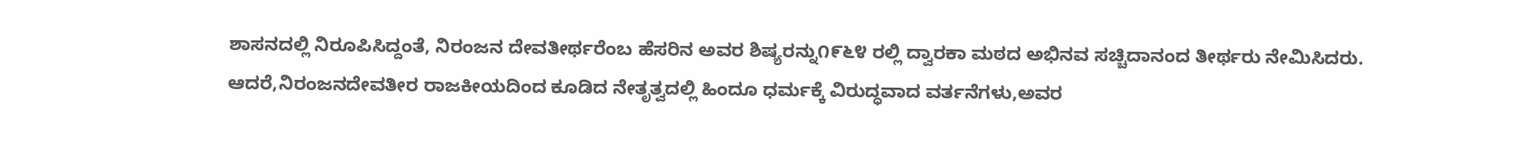ಶಾಸನದಲ್ಲಿ ನಿರೂಪಿಸಿದ್ದಂತೆ, ನಿರಂಜನ ದೇವತೀರ್ಥರೆಂಬ ಹೆಸರಿನ ಅವರ ಶಿಷ್ಯರನ್ನು೧೯೬೪ ರಲ್ಲಿ ದ್ವಾರಕಾ ಮಠದ ಅಭಿನವ ಸಚ್ಚಿದಾನಂದ ತೀರ್ಥರು ನೇಮಿಸಿದರು. ಆದರೆ,ನಿರಂಜನದೇವತೀರ ರಾಜಕೀಯದಿಂದ ಕೂಡಿದ ನೇತೃತ್ವದಲ್ಲಿ ಹಿಂದೂ ಧರ್ಮಕ್ಕೆ ವಿರುದ್ಧವಾದ ವರ್ತನೆಗಳು,ಅವರ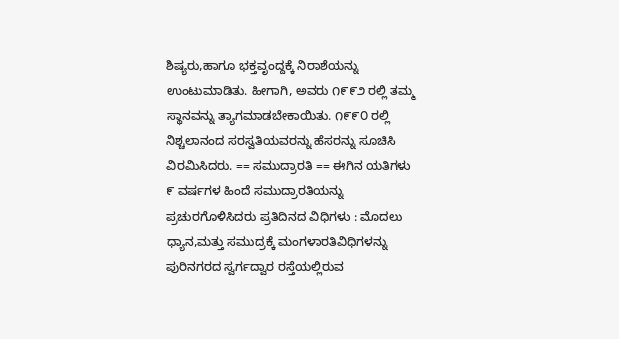ಶಿಷ್ಯರು,ಹಾಗೂ ಭಕ್ತವೃಂದ್ದಕ್ಕೆ ನಿರಾಶೆಯನ್ನು ಉಂಟುಮಾಡಿತು. ಹೀಗಾಗಿ, ಅವರು ೧೯೯೨ ರಲ್ಲಿ ತಮ್ಮ ಸ್ಥಾನವನ್ನು ತ್ಯಾಗಮಾಡಬೇಕಾಯಿತು. ೧೯೯೦ ರಲ್ಲಿ ನಿಶ್ಚಲಾನಂದ ಸರಸ್ವತಿಯವರನ್ನು ಹೆಸರನ್ನು ಸೂಚಿಸಿ ವಿರಮಿಸಿದರು. == ಸಮುದ್ರಾರತಿ == ಈಗಿನ ಯತಿಗಳು ೯ ವರ್ಷಗಳ ಹಿಂದೆ ಸಮುದ್ರಾರತಿಯನ್ನು ಪ್ರಚುರಗೊಳಿಸಿದರು ಪ್ರತಿದಿನದ ವಿಧಿಗಳು : ಮೊದಲು ಧ್ಯಾನ,ಮತ್ತು ಸಮುದ್ರಕ್ಕೆ ಮಂಗಳಾರತಿವಿಧಿಗಳನ್ನು ಪುರಿನಗರದ ಸ್ವರ್ಗದ್ವಾರ ರಸ್ತೆಯಲ್ಲಿರುವ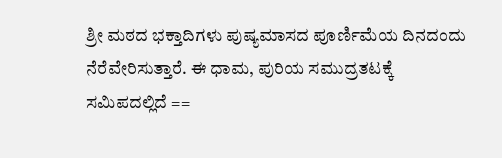ಶ್ರೀ ಮಠದ ಭಕ್ತಾದಿಗಳು ಪುಷ್ಯಮಾಸದ ಪೂರ್ಣಿಮೆಯ ದಿನದಂದು ನೆರೆವೇರಿಸುತ್ತಾರೆ. ಈ ಧಾಮ, ಪುರಿಯ ಸಮುದ್ರತಟಕ್ಕೆ ಸಮಿಪದಲ್ಲಿದೆ ==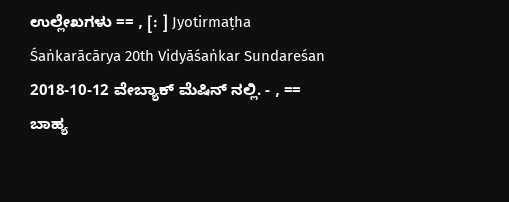ಉಲ್ಲೇಖಗಳು == , [: ] Jyotirmaṭha Śaṅkarācārya 20th Vidyāśaṅkar Sundareśan 2018-10-12 ವೇಬ್ಯಾಕ್ ಮೆಷಿನ್ ನಲ್ಲಿ. - , == ಬಾಹ್ಯ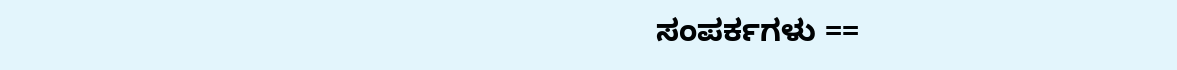ಸಂಪರ್ಕಗಳು ==